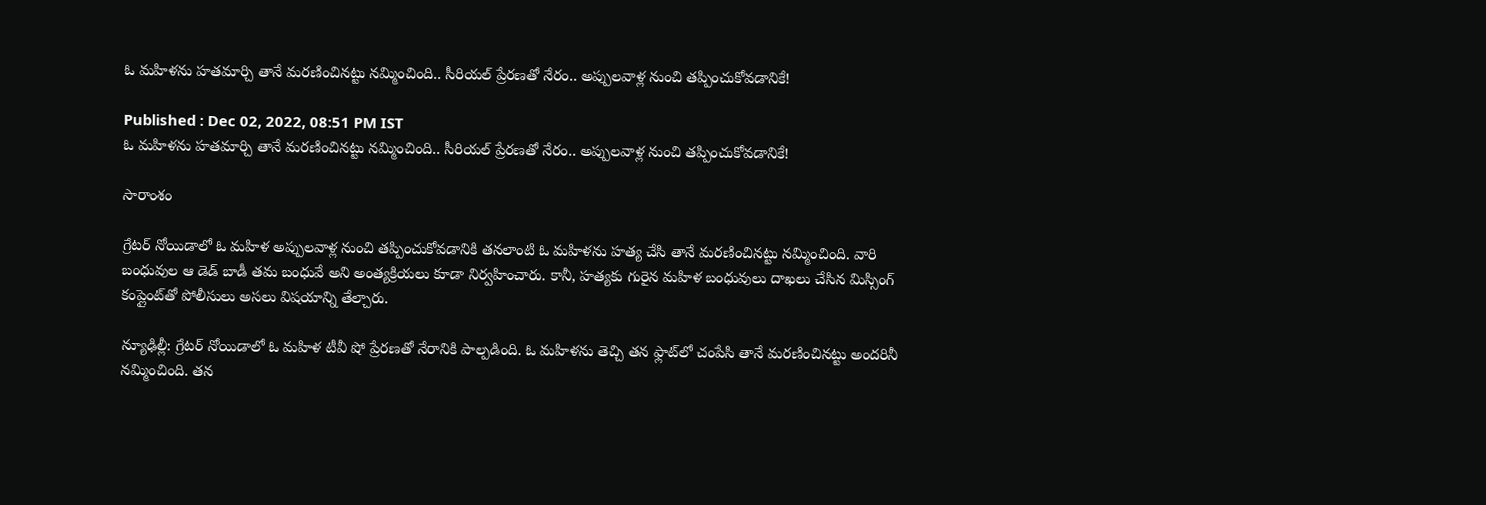ఓ మహిళను హతమార్చి తానే మరణించినట్టు నమ్మించింది.. సీరియల్ ప్రేరణతో నేరం.. అప్పులవాళ్ల నుంచి తప్పించుకోవడానికే!

Published : Dec 02, 2022, 08:51 PM IST
ఓ మహిళను హతమార్చి తానే మరణించినట్టు నమ్మించింది.. సీరియల్ ప్రేరణతో నేరం.. అప్పులవాళ్ల నుంచి తప్పించుకోవడానికే!

సారాంశం

గ్రేటర్ నోయిడాలో ఓ మహిళ అప్పులవాళ్ల నుంచి తప్పించుకోవడానికి తనలాంటి ఓ మహిళను హత్య చేసి తానే మరణించినట్టు నమ్మించింది. వారి బంధువుల ఆ డెడ్ బాడీ తమ బంధువే అని అంత్యక్రియలు కూడా నిర్వహించారు. కానీ, హత్యకు గురైన మహిళ బంధువులు దాఖలు చేసిన మిస్సింగ్ కంప్లైంట్‌తో పోలీసులు అసలు విషయాన్ని తేల్చారు.

న్యూఢిల్లీ: గ్రేటర్ నోయిడాలో ఓ మహిళ టీవీ షో ప్రేరణతో నేరానికి పాల్పడింది. ఓ మహిళను తెచ్చి తన ఫ్లాట్‌లో చంపేసి తానే మరణించినట్టు అందరినీ నమ్మించింది. తన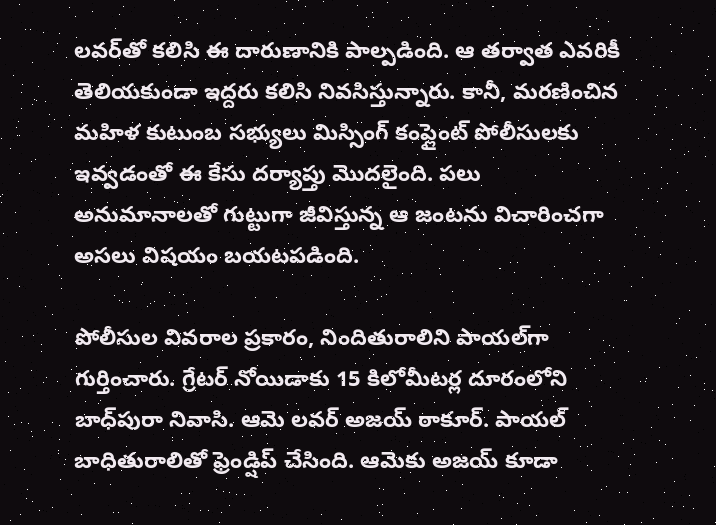లవర్‌తో కలిసి ఈ దారుణానికి పాల్పడింది. ఆ తర్వాత ఎవరికీ తెలియకుండా ఇద్దరు కలిసి నివసిస్తున్నారు. కానీ, మరణించిన మహిళ కుటుంబ సభ్యులు మిస్సింగ్ కంప్లైంట్ పోలీసులకు ఇవ్వడంతో ఈ కేసు దర్యాప్తు మొదలైంది. పలు అనుమానాలతో గుట్టుగా జీవిస్తున్న ఆ జంటను విచారించగా అసలు విషయం బయటపడింది.

పోలీసుల వివరాల ప్రకారం, నిందితురాలిని పాయల్‌గా గుర్తించారు. గ్రేటర్ నోయిడాకు 15 కిలోమీటర్ల దూరంలోని బాధ్‌పురా నివాసి. ఆమె లవర్ అజయ్ ఠాకూర్. పాయల్ బాధితురాలితో ఫ్రెండ్షిప్ చేసింది. ఆమెకు అజయ్ కూడా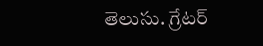తెలుసు. గ్రేటర్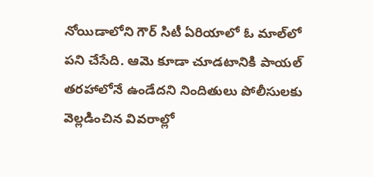నోయిడాలోని గౌర్ సిటీ ఏరియాలో ఓ మాల్‌లో పని చేసేది. ఆమె కూడా చూడటానికి పాయల్ తరహాలోనే ఉండేదని నిందితులు పోలీసులకు వెల్లడించిన వివరాల్లో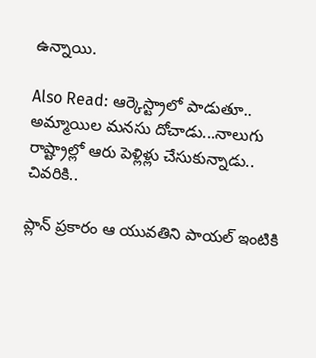ఉన్నాయి.

Also Read: ఆర్కెస్ట్రాలో పాడుతూ.. అమ్మాయిల మనసు దోచాడు...నాలుగు రాష్ట్రాల్లో ఆరు పెళ్లిళ్లు చేసుకున్నాడు.. చివరికి..

ప్లాన్ ప్రకారం ఆ యువతిని పాయల్ ఇంటికి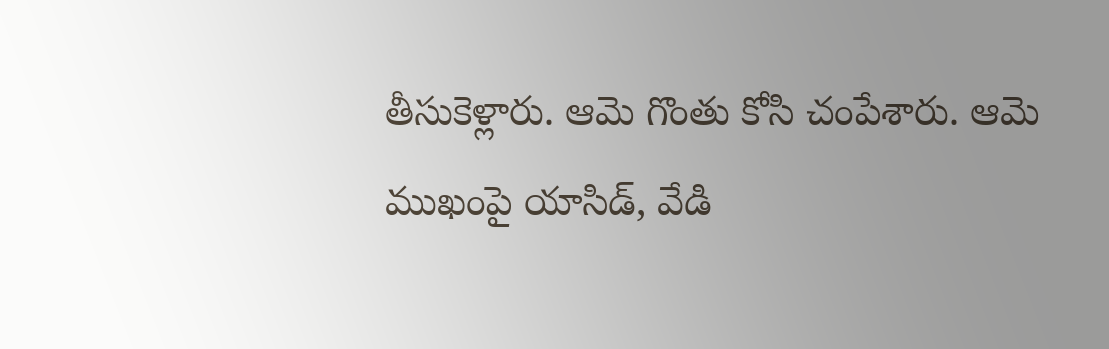తీసుకెళ్లారు. ఆమె గొంతు కోసి చంపేశారు. ఆమె ముఖంపై యాసిడ్, వేడి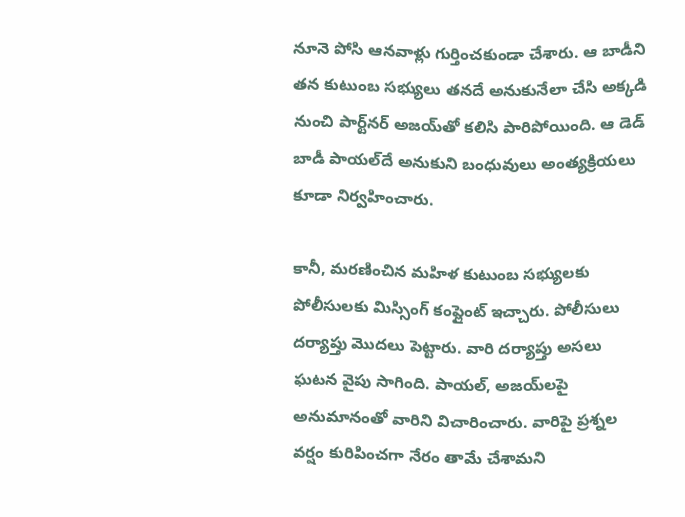నూనె పోసి ఆనవాళ్లు గుర్తించకుండా చేశారు. ఆ బాడీని తన కుటుంబ సభ్యులు తనదే అనుకునేలా చేసి అక్కడి నుంచి పార్ట్‌నర్ అజయ్‌తో కలిసి పారిపోయింది. ఆ డెడ్ బాడీ పాయల్‌దే అనుకుని బంధువులు అంత్యక్రియలు కూడా నిర్వహించారు.

కానీ, మరణించిన మహిళ కుటుంబ సభ్యులకు పోలీసులకు మిస్సింగ్ కంప్లైంట్ ఇచ్చారు. పోలీసులు దర్యాప్తు మొదలు పెట్టారు. వారి దర్యాప్తు అసలు ఘటన వైపు సాగింది. పాయల్, అజయ్‌లపై అనుమానంతో వారిని విచారించారు. వారిపై ప్రశ్నల వర్షం కురిపించగా నేరం తామే చేశామని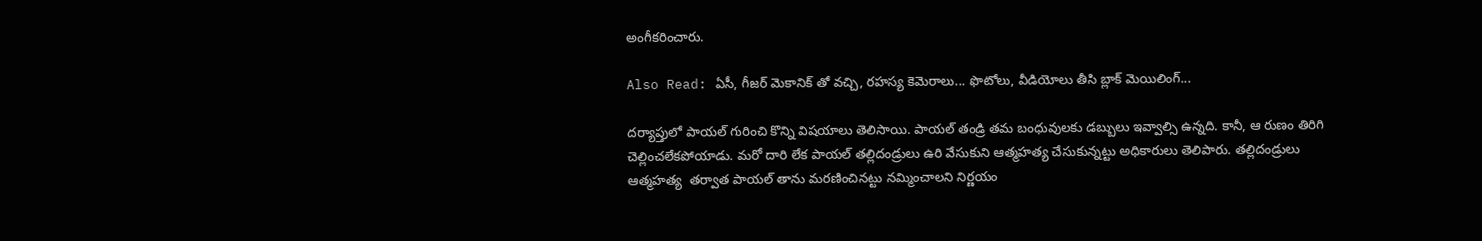అంగీకరించారు.

Also Read: ఏసీ, గీజర్ మెకానిక్ తో వచ్చి, రహస్య కెమెరాలు... ఫొటోలు, వీడియోలు తీసి బ్లాక్ మెయిలింగ్...

దర్యాప్తులో పాయల్ గురించి కొన్ని విషయాలు తెలిసాయి. పాయల్ తండ్రి తమ బంధువులకు డబ్బులు ఇవ్వాల్సి ఉన్నది. కానీ, ఆ రుణం తిరిగి చెల్లించలేకపోయాడు. మరో దారి లేక పాయల్ తల్లిదండ్రులు ఉరి వేసుకుని ఆత్మహత్య చేసుకున్నట్టు అధికారులు తెలిపారు. తల్లిదండ్రులు ఆత్మహత్య  తర్వాత పాయల్ తాను మరణించినట్టు నమ్మించాలని నిర్ణయం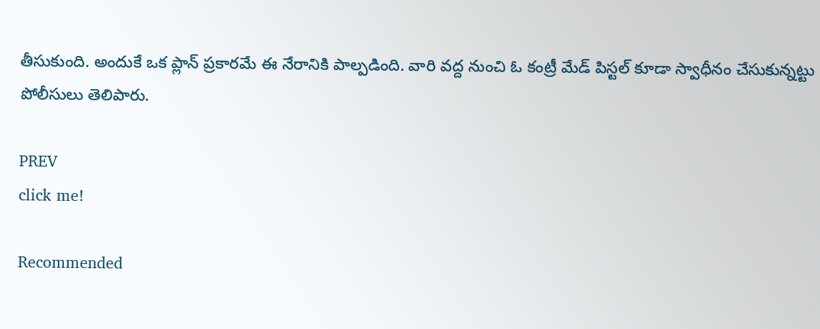తీసుకుంది. అందుకే ఒక ప్లాన్ ప్రకారమే ఈ నేరానికి పాల్పడింది. వారి వద్ద నుంచి ఓ కంట్రీ మేడ్ పిస్టల్ కూడా స్వాధీనం చేసుకున్నట్టు పోలీసులు తెలిపారు.

PREV
click me!

Recommended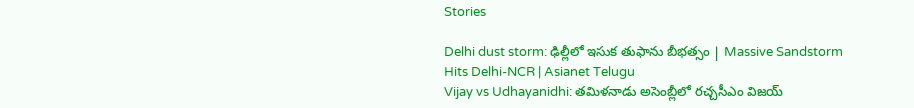Stories

Delhi dust storm: ఢిల్లీలో ఇసుక తుఫాను బీభత్సం | Massive Sandstorm Hits Delhi-NCR | Asianet Telugu
Vijay vs Udhayanidhi: తమిళనాడు అసెంబ్లీలో రచ్చసీఎం విజయ్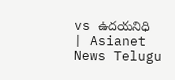vs ఉదయనిధి | Asianet News Telugu